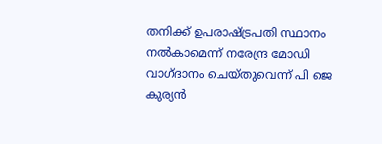തനിക്ക് ഉപരാഷ്ട്രപതി സ്ഥാനം നല്‍കാമെന്ന് നരേന്ദ്ര മോഡി വാഗ്ദാനം ചെയ്തുവെന്ന് പി ജെ കുര്യൻ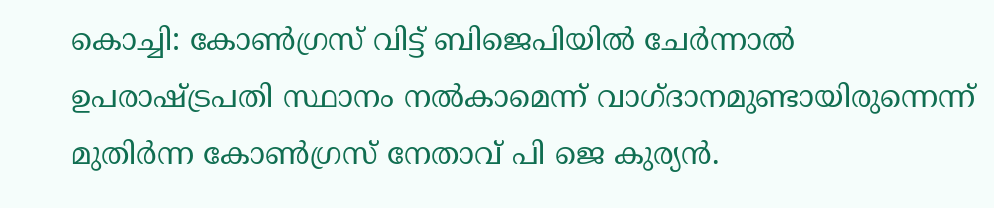കൊച്ചി: കോണ്‍ഗ്രസ് വിട്ട് ബിജെപിയില്‍ ചേര്‍ന്നാല്‍ ഉപരാഷ്ട്രപതി സ്ഥാനം നല്‍കാമെന്ന് വാഗ്ദാനമുണ്ടായിരുന്നെന്ന് മുതിര്‍ന്ന കോണ്‍ഗ്രസ് നേതാവ് പി ജെ കുര്യന്‍.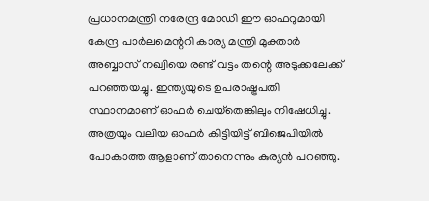പ്രധാനമന്ത്രി നരേന്ദ്ര മോഡി ഈ ഓഫറുമായി കേന്ദ്ര പാര്‍ലമെന്ററി കാര്യ മന്ത്രി മുക്താര്‍ അബ്ബാസ് നഖ്വിയെ രണ്ട് വട്ടം തന്റെ അടുക്കലേക്ക് പറഞ്ഞയച്ചു. ഇന്ത്യയുടെ ഉപരാഷ്ട്രപതി സ്ഥാനമാണ് ഓഫര്‍ ചെയ്‌തെങ്കിലും നിഷേധിച്ചു. അത്രയും വലിയ ഓഫര്‍ കിട്ടിയിട്ട് ബിജെപിയില്‍ പോകാത്ത ആളാണ് താനെന്നും കുര്യന്‍ പറഞ്ഞു.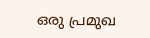ഒരു പ്രമുഖ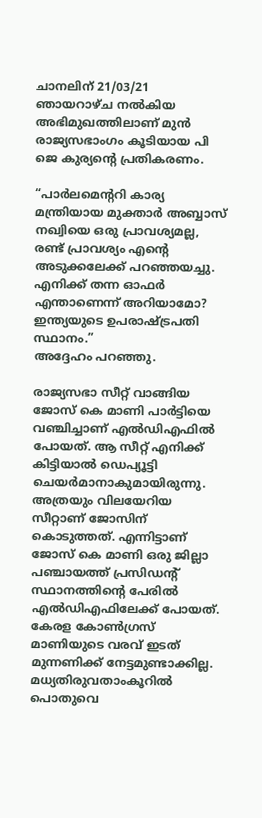ചാനലിന് 21/03/21 ഞായറാഴ്ച നല്‍കിയ അഭിമുഖത്തിലാണ് മുന്‍ രാജ്യസഭാംഗം കൂടിയായ പി ജെ കുര്യന്റെ പ്രതികരണം.

“പാര്‍ലമെന്ററി കാര്യ മന്ത്രിയായ മുക്താര്‍ അബ്ബാസ് നഖ്വിയെ ഒരു പ്രാവശ്യമല്ല, രണ്ട് പ്രാവശ്യം എന്റെ അടുക്കലേക്ക് പറഞ്ഞയച്ചു. എനിക്ക് തന്ന ഓഫര്‍ എന്താണെന്ന് അറിയാമോ? ഇന്ത്യയുടെ ഉപരാഷ്ട്രപതി സ്ഥാനം.”
അദ്ദേഹം പറഞ്ഞു.

രാജ്യസഭാ സീറ്റ് വാങ്ങിയ ജോസ് കെ മാണി പാര്‍ട്ടിയെ വഞ്ചിച്ചാണ് എല്‍ഡിഎഫില്‍ പോയത്. ആ സീറ്റ് എനിക്ക് കിട്ടിയാല്‍ ഡെപ്യൂട്ടി ചെയര്‍മാനാകുമായിരുന്നു. അത്രയും വിലയേറിയ സീറ്റാണ് ജോസിന് കൊടുത്തത്. എന്നിട്ടാണ് ജോസ് കെ മാണി ഒരു ജില്ലാ പഞ്ചായത്ത് പ്രസിഡന്റ് സ്ഥാനത്തിന്റെ പേരില്‍ എല്‍ഡിഎഫിലേക്ക് പോയത്. കേരള കോണ്‍ഗ്രസ് മാണിയുടെ വരവ് ഇടത് മുന്നണിക്ക് നേട്ടമുണ്ടാക്കില്ല. മധ്യതിരുവതാംകൂറില്‍ പൊതുവെ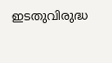ഇടതുവിരുദ്ധ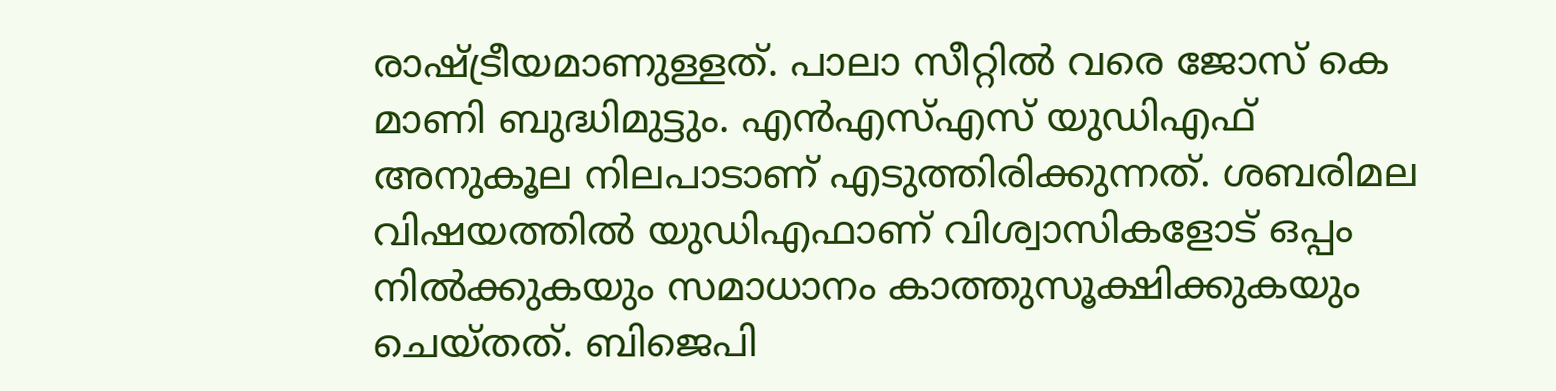രാഷ്ട്രീയമാണുള്ളത്. പാലാ സീറ്റില്‍ വരെ ജോസ് കെ മാണി ബുദ്ധിമുട്ടും. എന്‍എസ്എസ് യുഡിഎഫ് അനുകൂല നിലപാടാണ് എടുത്തിരിക്കുന്നത്. ശബരിമല വിഷയത്തില്‍ യുഡിഎഫാണ് വിശ്വാസികളോട് ഒപ്പം നില്‍ക്കുകയും സമാധാനം കാത്തുസൂക്ഷിക്കുകയും ചെയ്തത്. ബിജെപി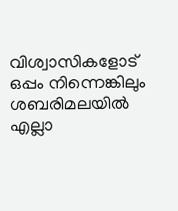വിശ്വാസികളോട് ഒപ്പം നിന്നെങ്കിലും ശബരിമലയില്‍ എല്ലാ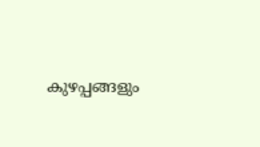കുഴപ്പങ്ങളും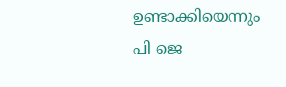ഉണ്ടാക്കിയെന്നും പി ജെ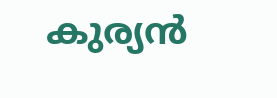കുര്യന്‍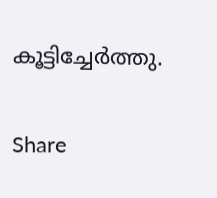കൂട്ടിച്ചേര്‍ത്തു.

Share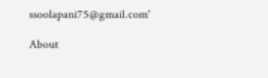ssoolapani75@gmail.com'

About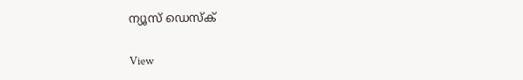ന്യൂസ് ഡെസ്ക്

View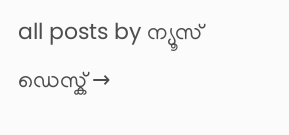all posts by ന്യൂസ് ഡെസ്ക് →